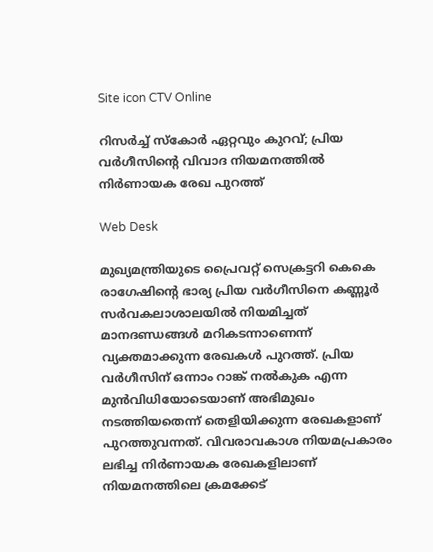Site icon CTV Online

റിസര്‍ച്ച് സ്‌കോര്‍ ഏറ്റവും കുറവ്; പ്രിയ വര്‍ഗീസിന്റെ വിവാദ നിയമനത്തില്‍ നിര്‍ണായക രേഖ പുറത്ത്

Web Desk

മുഖ്യമന്ത്രിയുടെ പ്രൈവറ്റ് സെക്രട്ടറി കെകെ രാഗേഷിന്റെ ഭാര്യ പ്രിയ വര്‍ഗീസിനെ കണ്ണൂര്‍ സര്‍വകലാശാലയില്‍ നിയമിച്ചത് മാനദണ്ഡങ്ങള്‍ മറികടന്നാണെന്ന് വ്യക്തമാക്കുന്ന രേഖകള്‍ പുറത്ത്. പ്രിയ വര്‍ഗീസിന് ഒന്നാം റാങ്ക് നല്‍കുക എന്ന മുന്‍വിധിയോടെയാണ് അഭിമുഖം നടത്തിയതെന്ന് തെളിയിക്കുന്ന രേഖകളാണ് പുറത്തുവന്നത്. വിവരാവകാശ നിയമപ്രകാരം ലഭിച്ച നിര്‍ണായക രേഖകളിലാണ് നിയമനത്തിലെ ക്രമക്കേട്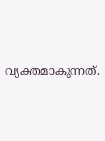വ്യക്തമാകുന്നത്.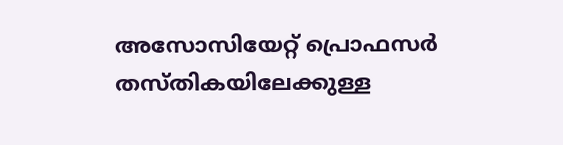അസോസിയേറ്റ് പ്രൊഫസര്‍ തസ്തികയിലേക്കുള്ള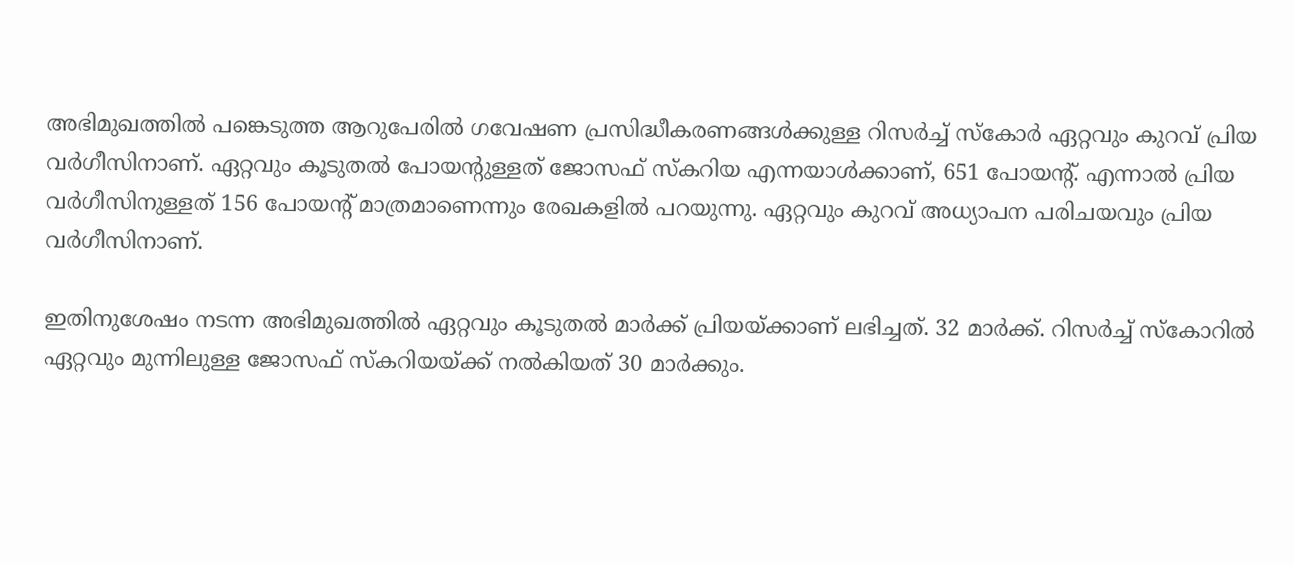അഭിമുഖത്തില്‍ പങ്കെടുത്ത ആറുപേരില്‍ ഗവേഷണ പ്രസിദ്ധീകരണങ്ങള്‍ക്കുള്ള റിസര്‍ച്ച് സ്‌കോര്‍ ഏറ്റവും കുറവ് പ്രിയ വര്‍ഗീസിനാണ്. ഏറ്റവും കൂടുതല്‍ പോയന്റുള്ളത് ജോസഫ് സ്‌കറിയ എന്നയാള്‍ക്കാണ്, 651 പോയന്റ്. എന്നാല്‍ പ്രിയ വര്‍ഗീസിനുള്ളത് 156 പോയന്റ് മാത്രമാണെന്നും രേഖകളില്‍ പറയുന്നു. ഏറ്റവും കുറവ് അധ്യാപന പരിചയവും പ്രിയ വര്‍ഗീസിനാണ്.

ഇതിനുശേഷം നടന്ന അഭിമുഖത്തില്‍ ഏറ്റവും കൂടുതല്‍ മാര്‍ക്ക് പ്രിയയ്ക്കാണ് ലഭിച്ചത്. 32 മാര്‍ക്ക്. റിസര്‍ച്ച് സ്‌കോറില്‍ ഏറ്റവും മുന്നിലുള്ള ജോസഫ് സ്‌കറിയയ്ക്ക് നല്‍കിയത് 30 മാര്‍ക്കും.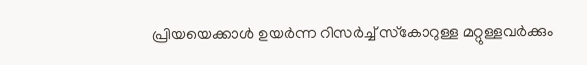പ്രിയയെക്കാള്‍ ഉയര്‍ന്ന റിസര്‍ച്ച് സ്‌കോറുള്ള മറ്റുള്ളവര്‍ക്കും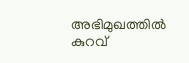അഭിമുഖത്തില്‍ കുറവ്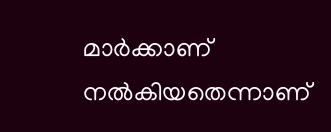മാര്‍ക്കാണ് നല്‍കിയതെന്നാണ്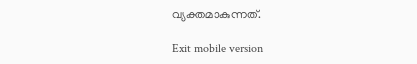വ്യക്തമാകുന്നത്.

Exit mobile version